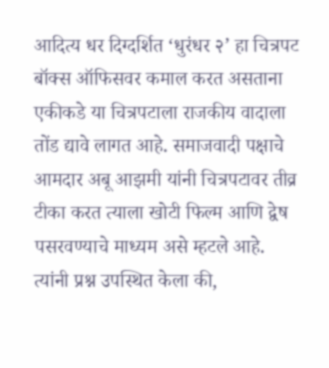आदित्य धर दिग्दर्शित ‘धुरंधर २’ हा चित्रपट बॉक्स ऑफिसवर कमाल करत असताना एकीकडे या चित्रपटाला राजकीय वादाला तोंड द्यावे लागत आहे. समाजवादी पक्षाचे आमदार अबू आझमी यांनी चित्रपटावर तीव्र टीका करत त्याला खोटी फिल्म आणि द्वेष पसरवण्याचे माध्यम असे म्हटले आहे. त्यांनी प्रश्न उपस्थित केला की,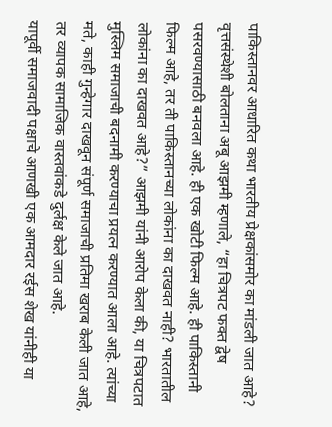पाकिस्तानवर आधारित कथा भारतीय प्रेक्षकांसमोर का मांडली जात आहे?
वृत्तसंस्थेशी बोलताना अबू आझमी म्हणाले, “हा चित्रपट फक्त द्वेष पसरवण्यासाठी बनवला आहे. ही एक खोटी फिल्म आहे. ही पाकिस्तानी फिल्म आहे, तर ती पाकिस्तानच्या लोकांना का दाखवत नाही? भारतातील लोकांना का दाखवत आहे?” आझमी यांनी आरोप केला की, या चित्रपटात मुस्लिम समाजाची बदनामी करण्याचा प्रयत्न करण्यात आला आहे. त्यांच्या मते, काही गुन्हेगार दाखवून संपूर्ण समाजाची प्रतिमा खराब केली जात आहे, तर व्यापक सामाजिक वास्तवांकडे दुर्लक्ष केले जात आहे.
यापूर्वी समाजवादी पक्षाचे आणखी एक आमदार रईस शेख यांनीही या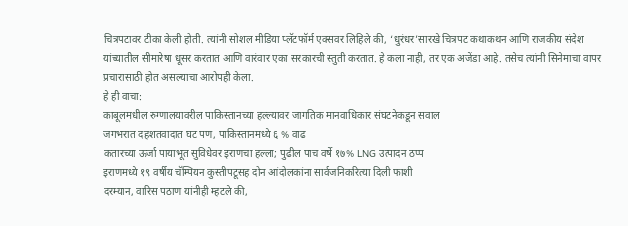चित्रपटावर टीका केली होती. त्यांनी सोशल मीडिया प्लॅटफॉर्म एक्सवर लिहिले की, ‘धुरंधर’सारखे चित्रपट कथाकथन आणि राजकीय संदेश यांच्यातील सीमारेषा धूसर करतात आणि वारंवार एका सरकारची स्तुती करतात. हे कला नाही, तर एक अजेंडा आहे. तसेच त्यांनी सिनेमाचा वापर प्रचारासाठी होत असल्याचा आरोपही केला.
हे ही वाचा:
काबूलमधील रुग्णालयावरील पाकिस्तानच्या हल्ल्यावर जागतिक मानवाधिकार संघटनेकडून सवाल
जगभरात दहशतवादात घट पण, पाकिस्तानमध्ये ६ % वाढ
कतारच्या ऊर्जा पायाभूत सुविधेवर इराणचा हल्ला; पुढील पाच वर्षे १७% LNG उत्पादन ठप्प
इराणमध्ये १९ वर्षीय चॅम्पियन कुस्तीपटूसह दोन आंदोलकांना सार्वजनिकरित्या दिली फाशी
दरम्यान, वारिस पठाण यांनीही म्हटले की,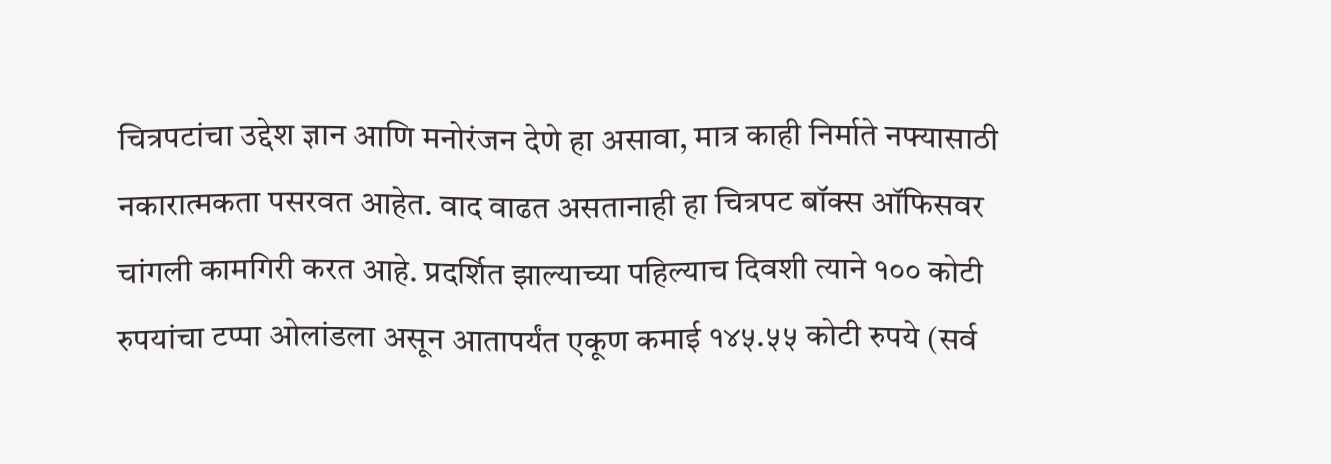चित्रपटांचा उद्देश ज्ञान आणि मनोरंजन देणे हा असावा, मात्र काही निर्माते नफ्यासाठी नकारात्मकता पसरवत आहेत. वाद वाढत असतानाही हा चित्रपट बॉक्स ऑफिसवर चांगली कामगिरी करत आहे. प्रदर्शित झाल्याच्या पहिल्याच दिवशी त्याने १०० कोटी रुपयांचा टप्पा ओलांडला असून आतापर्यंत एकूण कमाई १४५.५५ कोटी रुपये (सर्व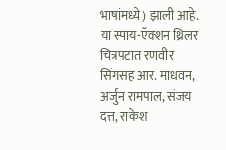भाषांमध्ये) झाली आहे. या स्पाय-ऍक्शन थ्रिलर चित्रपटात रणवीर सिंगसह आर. माधवन, अर्जुन रामपाल, संजय दत्त, राकेश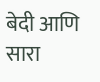बेदी आणि सारा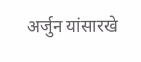अर्जुन यांसारखे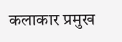कलाकार प्रमुख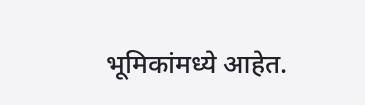भूमिकांमध्ये आहेत.